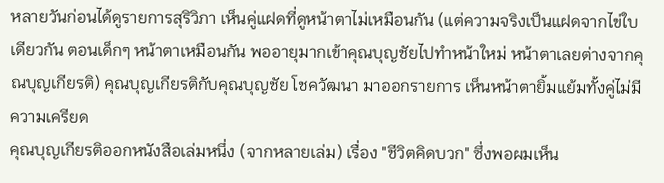หลายวันก่อนได้ดูรายการสุริวิภา เห็นคู่แฝดที่ดูหน้าตาไม่เหมือนกัน (แต่ความจริงเป็นแฝดจากไข่ใบเดียวกัน ตอนเด็กๆ หน้าตาเหมือนกัน พออายุมากเข้าคุณบุญชัยไปทำหน้าใหม่ หน้าตาเลยต่างจากคุณบุญเกียรติ) คุณบุญเกียรติกับคุณบุญชัย โชควัฒนา มาออกรายการ เห็นหน้าตายิ้มแย้มทั้งคู่ไม่มีความเครียด
คุณบุญเกียรติออกหนังสือเล่มหนึ่ง (จากหลายเล่ม) เรื่อง "ชีวิตคิดบวก" ซึ่งพอผมเห็น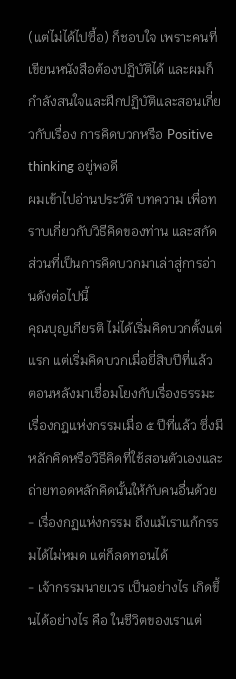(แต่ไม่ได้ไปซื้อ) ก็ชอบใจ เพราะคนที่เขียนหนังสือต้องปฏิบัติได้ และผมก็กำลังสนใจและฝึกปฏิบัติและสอนเกี่ยวกับเรื่อง การคิดบวกหรือ Positive thinking อยู่พอดี
ผมเข้าไปอ่านประวัติ บทความ เพื่อทราบเกี่ยวกับวิธีคิดของท่าน และสกัดส่วนที่เป็นการคิดบวกมาเล่าสู่การอ่านดังต่อไปนี้
คุณบุญเกียรติ ไม่ได้เริ่มคิดบวกตั้งแต่แรก แต่เริ่มคิดบวกเมื่อยี่สิบปีที่แล้ว ตอนหลังมาเชื่อมโยงกับเรื่องธรรมะเรื่องกฎแห่งกรรมเมื่อ ๕ ปีที่แล้ว ซึ่งมีหลักคิดหรือวิธีคิดที่ใช้สอนตัวเองและถ่ายทอดหลักคิดนั้นให้กับคนอื่นด้วย
- เรื่องกฏแห่งกรรม ถึงแม้เราแก้กรรมได้ไม่หมด แต่ก็ลดทอนได้
- เจ้ากรรมนายเวร เป็นอย่างไร เกิดขึ้นได้อย่างไร คือ ในชีวิตของเราแต่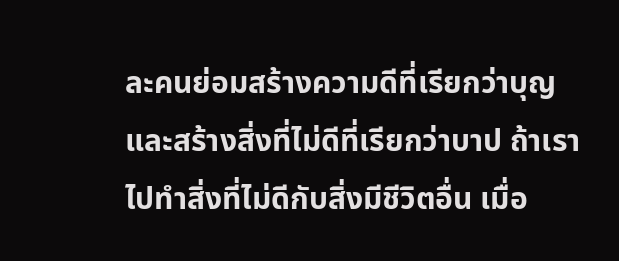ละคนย่อมสร้างความดีที่เรียกว่าบุญ และสร้างสิ่งที่ไม่ดีที่เรียกว่าบาป ถ้าเราไปทำสิ่งที่ไม่ดีกับสิ่งมีชีวิตอื่น เมื่อ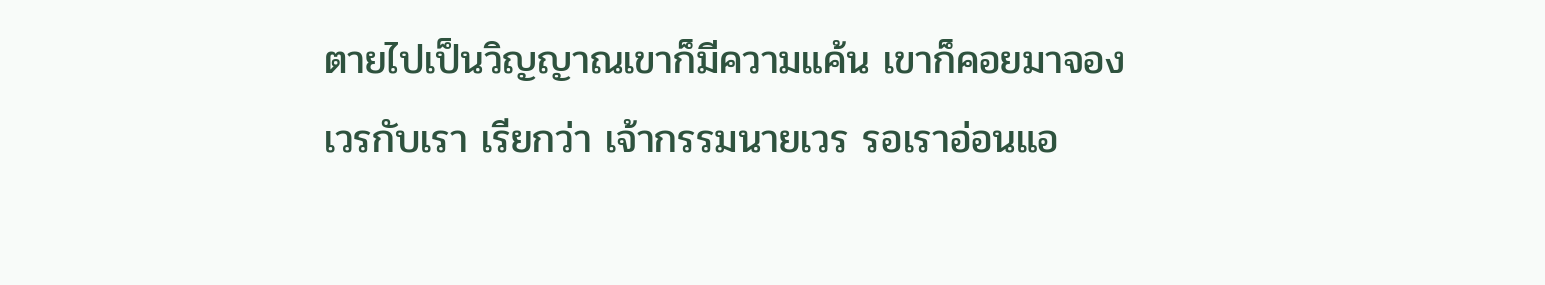ตายไปเป็นวิญญาณเขาก็มีความแค้น เขาก็คอยมาจองเวรกับเรา เรียกว่า เจ้ากรรมนายเวร รอเราอ่อนแอ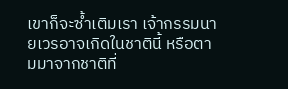เขาก็จะซ้ำเติมเรา เจ้ากรรมนายเวรอาจเกิดในชาตินี้ หรือตามมาจากชาติที่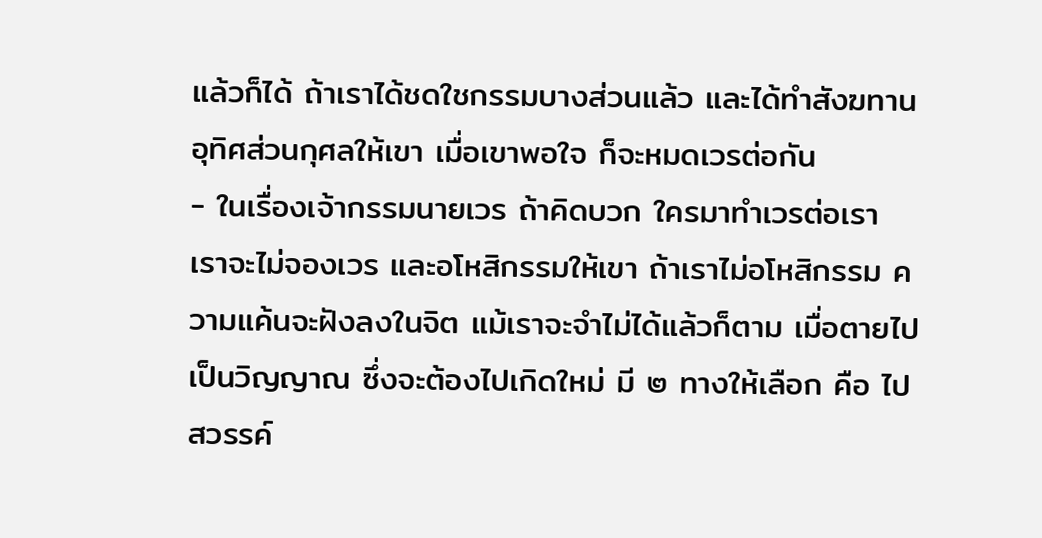แล้วก็ได้ ถ้าเราได้ชดใชกรรมบางส่วนแล้ว และได้ทำสังฆทานอุทิศส่วนกุศลให้เขา เมื่อเขาพอใจ ก็จะหมดเวรต่อกัน
- ในเรื่องเจ้ากรรมนายเวร ถ้าคิดบวก ใครมาทำเวรต่อเรา เราจะไม่จองเวร และอโหสิกรรมให้เขา ถ้าเราไม่อโหสิกรรม ความแค้นจะฝังลงในจิต แม้เราจะจำไม่ได้แล้วก็ตาม เมื่อตายไปเป็นวิญญาณ ซึ่งจะต้องไปเกิดใหม่ มี ๒ ทางให้เลือก คือ ไปสวรรค์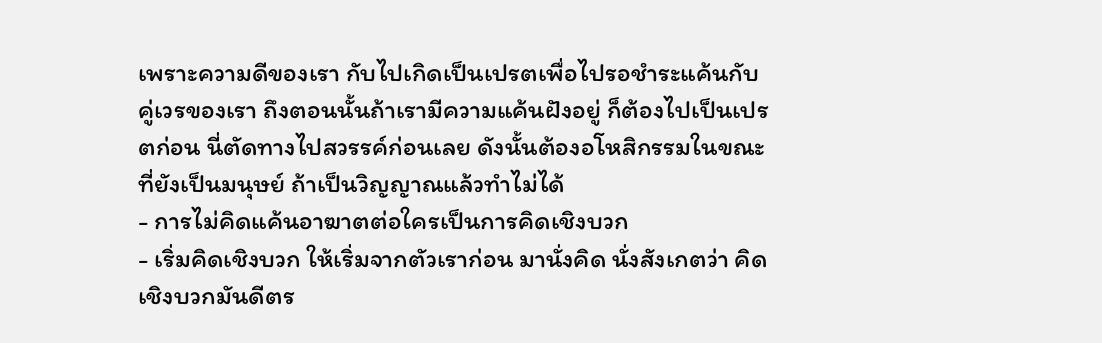เพราะความดีของเรา กับไปเกิดเป็นเปรตเพื่อไปรอชำระแค้นกับคู่เวรของเรา ถึงตอนนั้นถ้าเรามีความแค้นฝังอยู่ ก็ต้องไปเป็นเปรตก่อน นี่ตัดทางไปสวรรค์ก่อนเลย ดังนั้นต้องอโหสิกรรมในขณะที่ยังเป็นมนุษย์ ถ้าเป็นวิญญาณแล้วทำไม่ได้
- การไม่คิดแค้นอาฆาตต่อใครเป็นการคิดเชิงบวก
- เริ่มคิดเชิงบวก ให้เริ่มจากตัวเราก่อน มานั่งคิด นั่งสังเกตว่า คิดเชิงบวกมันดีตร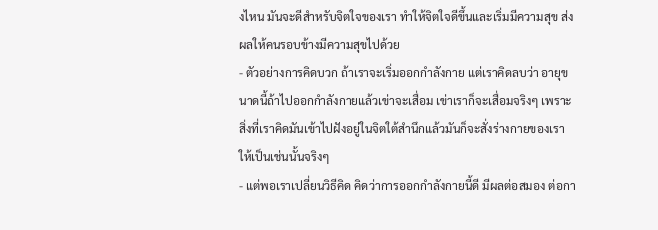งไหน มันจะดีสำหรับจิตใจของเรา ทำให้จิตใจดีขึ้นและเริ่มมีความสุข ส่งผลให้คนรอบข้างมีความสุขไปด้วย
- ตัวอย่างการคิดบวก ถ้าเราจะเริ่มออกกำลังกาย แต่เราคิดลบว่า อายุขนาดนี้ถ้าไปออกกำลังกายแล้วเข่าจะเสื่อม เข่าเราก็จะเสื่อมจริงๆ เพราะสิ่งที่เราคิดมันเข้าไปฝังอยู่ในจิตใต้สำนึกแล้วมันก็จะสั่งร่างกายของเราให้เป็นเช่นนั้นจริงๆ
- แต่พอเราเปลี่ยนวิธีคิด คิดว่าการออกกำลังกายนี้ดี มีผลต่อสมอง ต่อกา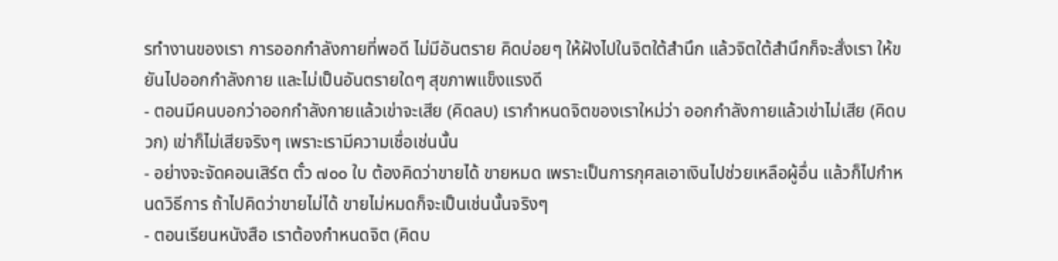รทำงานของเรา การออกกำลังกายที่พอดี ไม่มีอันตราย คิดบ่อยๆ ให้ฝังไปในจิตใต้สำนึก แล้วจิตใต้สำนึกก็จะสั่งเรา ให้ขยันไปออกกำลังกาย และไม่เป็นอันตรายใดๆ สุขภาพแข็งแรงดี
- ตอนมีคนบอกว่าออกกำลังกายแล้วเข่าจะเสีย (คิดลบ) เรากำหนดจิตของเราใหม่ว่า ออกกำลังกายแล้วเข่าไม่เสีย (คิดบวก) เข่าก็ไม่เสียจริงๆ เพราะเรามีความเชื่อเช่นนั้น
- อย่างจะจัดคอนเสิร์ต ตั๋ว ๗๐๐ ใบ ต้องคิดว่าขายได้ ขายหมด เพราะเป็นการกุศลเอาเงินไปช่วยเหลือผู้อื่น แล้วก็ไปกำหนดวิธีการ ถ้าไปคิดว่าขายไม่ได้ ขายไม่หมดก็จะเป็นเช่นนั้นจริงๆ
- ตอนเรียนหนังสือ เราต้องกำหนดจิต (คิดบ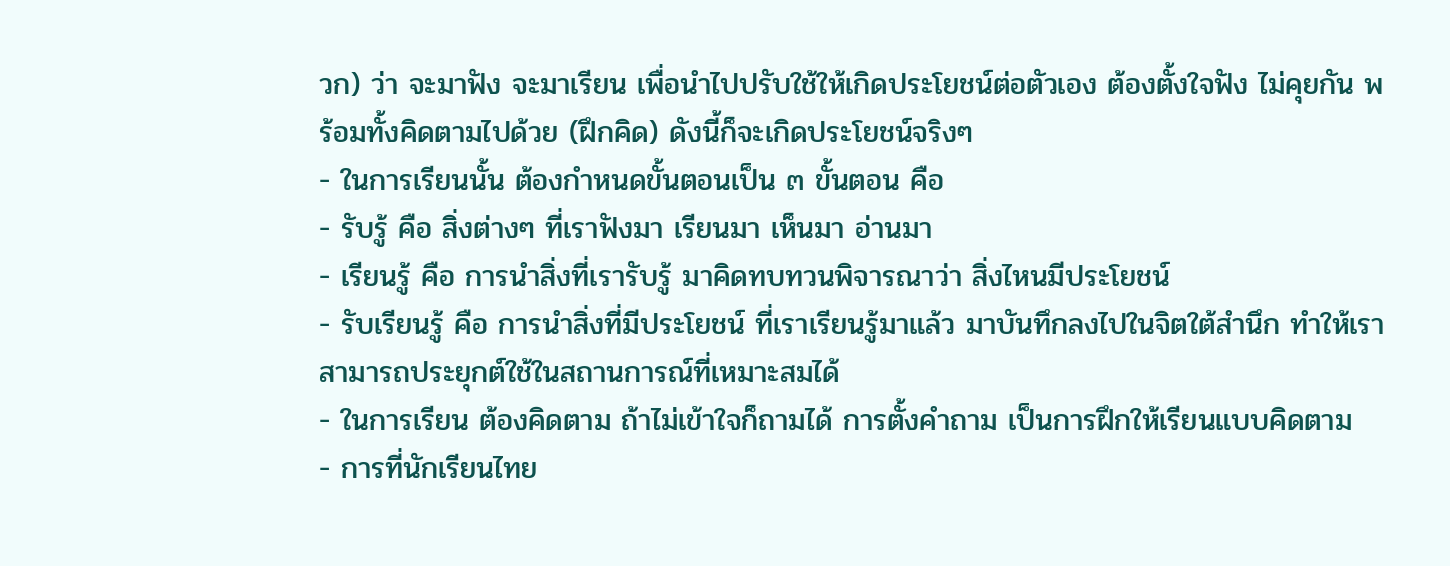วก) ว่า จะมาฟัง จะมาเรียน เพื่อนำไปปรับใช้ให้เกิดประโยชน์ต่อตัวเอง ต้องตั้งใจฟัง ไม่คุยกัน พร้อมทั้งคิดตามไปด้วย (ฝึกคิด) ดังนี้ก็จะเกิดประโยชน์จริงๆ
- ในการเรียนนั้น ต้องกำหนดขั้นตอนเป็น ๓ ขั้นตอน คือ
- รับรู้ คือ สิ่งต่างๆ ที่เราฟังมา เรียนมา เห็นมา อ่านมา
- เรียนรู้ คือ การนำสิ่งที่เรารับรู้ มาคิดทบทวนพิจารณาว่า สิ่งไหนมีประโยชน์
- รับเรียนรู้ คือ การนำสิ่งที่มีประโยชน์ ที่เราเรียนรู้มาแล้ว มาบันทึกลงไปในจิตใต้สำนึก ทำให้เราสามารถประยุกต์ใช้ในสถานการณ์ที่เหมาะสมได้
- ในการเรียน ต้องคิดตาม ถ้าไม่เข้าใจก็ถามได้ การตั้งคำถาม เป็นการฝึกให้เรียนแบบคิดตาม
- การที่นักเรียนไทย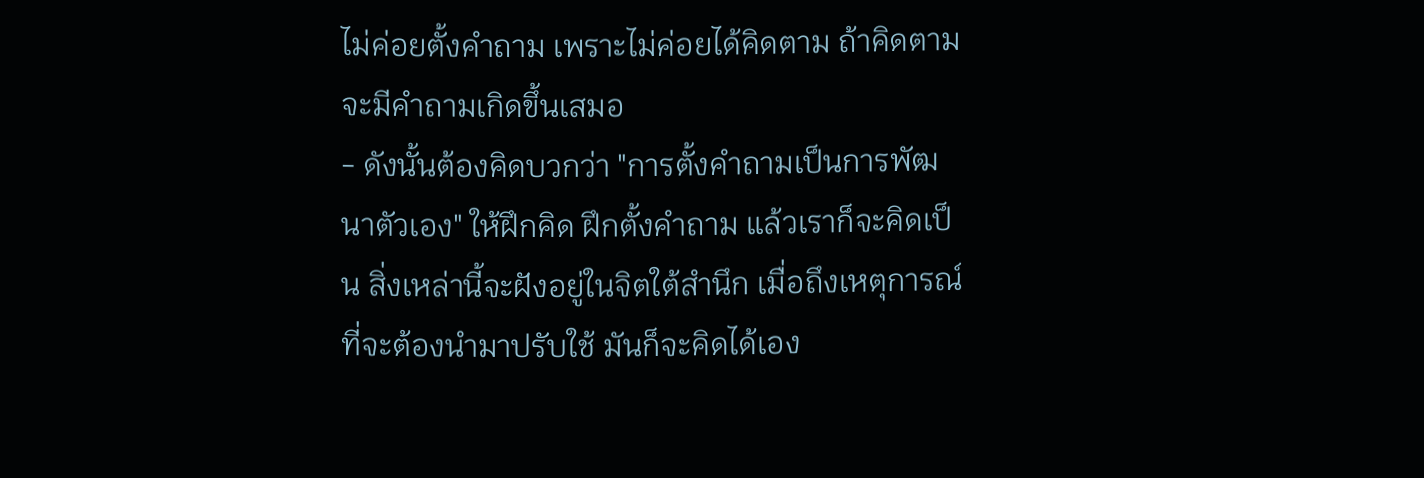ไม่ค่อยตั้งคำถาม เพราะไม่ค่อยได้คิดตาม ถ้าคิดตามจะมีคำถามเกิดขึ้นเสมอ
- ดังนั้นต้องคิดบวกว่า "การตั้งคำถามเป็นการพัฒนาตัวเอง" ให้ฝึกคิด ฝึกตั้งคำถาม แล้วเราก็จะคิดเป็น สิ่งเหล่านี้จะฝังอยู่ในจิตใต้สำนึก เมื่อถึงเหตุการณ์ที่จะต้องนำมาปรับใช้ มันก็จะคิดได้เอง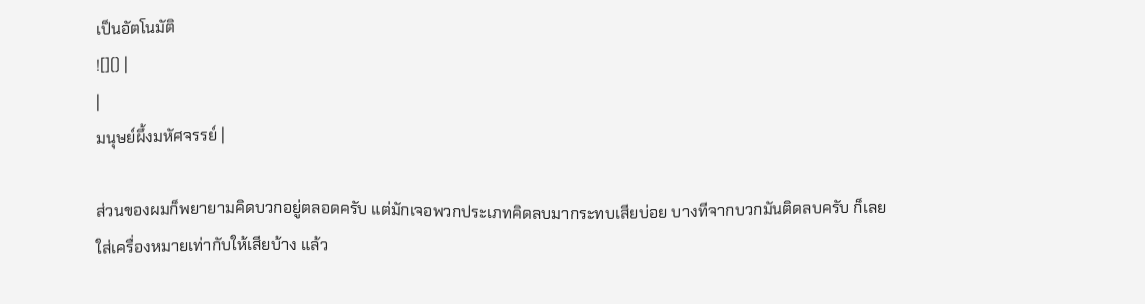เป็นอัตโนมัติ
![]() |
|
มนุษย์ผึ้งมหัศจรรย์ |

ส่วนของผมก็พยายามคิดบวกอยู่ตลอดครับ แต่มักเจอพวกประเภทคิดลบมากระทบเสียบ่อย บางทีจากบวกมันติดลบครับ ก็เลยใส่เครื่องหมายเท่ากับให้เสียบ้าง แล้ว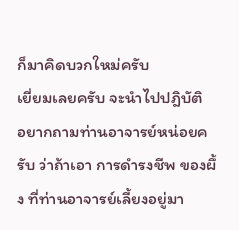ก็มาคิดบวกใหม่ครับ
เยี่ยมเลยครับ จะนำไปปฎิบัติ
อยากถามท่านอาจารย์หน่อยครับ ว่าถ้าเอา การดำรงชีพ ของผึ้ง ที่ท่านอาจารย์เลี้ยงอยู่มา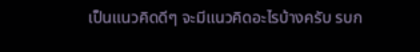เป็นแนวคิดดีๆ จะมีแนวคิดอะไรบ้างครับ รบก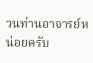วนท่านอาจารย์หน่อยครับ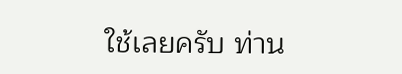ใช้เลยครับ ท่าน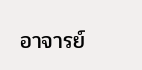อาจารย์